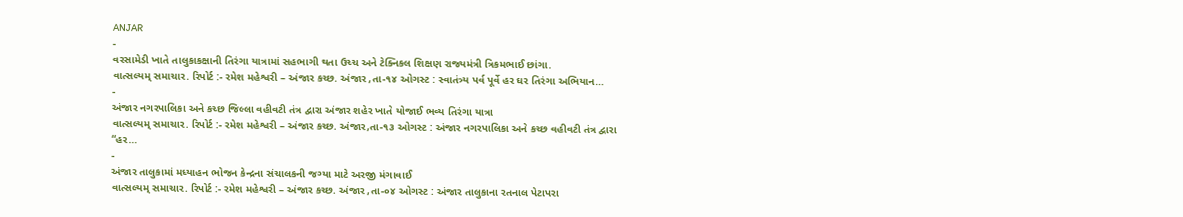ANJAR
-
વરસામેડી ખાતે તાલુકાકક્ષાની તિરંગા યાત્રામાં સહભાગી થતા ઉચ્ચ અને ટેક્નિકલ શિક્ષણ રાજ્યમંત્રી ત્રિકમભાઈ છાંગા.
વાત્સલ્યમ્ સમાચાર. રિપોર્ટ :- રમેશ મહેશ્વરી – અંજાર કચ્છ. અંજાર ,તા-૧૪ ઓગસ્ટ : સ્વાતંત્ર્ય પર્વ પૂર્વે હર ઘર તિરંગા અભિયાન…
-
અંજાર નગરપાલિકા અને કચ્છ જિલ્લા વહીવટી તંત્ર દ્વારા અંજાર શહેર ખાતે યોજાઈ ભવ્ય તિરંગા યાત્રા
વાત્સલ્યમ્ સમાચાર. રિપોર્ટ :- રમેશ મહેશ્વરી – અંજાર કચ્છ. અંજાર,તા-૧૩ ઓગસ્ટ : અંજાર નગરપાલિકા અને કચ્છ વહીવટી તંત્ર દ્વારા “હર…
-
અંજાર તાલુકામાં મધ્યાહન ભોજન કેન્દ્રના સંચાલકની જગ્યા માટે અરજી મંગાવાઈ
વાત્સલ્યમ્ સમાચાર. રિપોર્ટ :- રમેશ મહેશ્વરી – અંજાર કચ્છ. અંજાર ,તા-૦૪ ઓગસ્ટ : અંજાર તાલુકાના રતનાલ પેટાપરા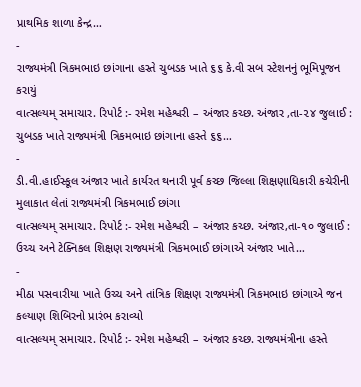પ્રાથમિક શાળા કેન્દ્ર…
-
રાજ્યમંત્રી ત્રિકમભાઇ છાંગાના હસ્તે ચુબડક ખાતે ૬૬ કે.વી સબ સ્ટેશનનું ભૂમિપૂજન કરાયું
વાત્સલ્યમ્ સમાચાર. રિપોર્ટ :- રમેશ મહેશ્વરી – અંજાર કચ્છ. અંજાર ,તા-૨૪ જુલાઈ : ચુબડક ખાતે રાજ્યમંત્રી ત્રિકમભાઇ છાંગાના હસ્તે ૬૬…
-
ડી.વી.હાઈસ્કૂલ અંજાર ખાતે કાર્યરત થનારી પૂર્વ કચ્છ જિલ્લા શિક્ષણાધિકારી કચેરીની મુલાકાત લેતાં રાજ્યમંત્રી ત્રિકમભાઈ છાંગા
વાત્સલ્યમ્ સમાચાર. રિપોર્ટ :- રમેશ મહેશ્વરી – અંજાર કચ્છ. અંજાર,તા-૧૦ જુલાઈ : ઉચ્ચ અને ટેક્નિકલ શિક્ષણ રાજ્યમંત્રી ત્રિકમભાઈ છાંગાએ અંજાર ખાતે…
-
મીઠા પસવારીયા ખાતે ઉચ્ચ અને તાંત્રિક શિક્ષણ રાજ્યમંત્રી ત્રિકમભાઇ છાંગાએ જન કલ્યાણ શિબિરનો પ્રારંભ કરાવ્યો
વાત્સલ્યમ્ સમાચાર. રિપોર્ટ :- રમેશ મહેશ્વરી – અંજાર કચ્છ. રાજ્યમંત્રીના હસ્તે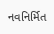નવનિર્મિત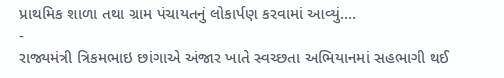પ્રાથમિક શાળા તથા ગ્રામ પંચાયતનું લોકાર્પણ કરવામાં આવ્યું.…
-
રાજ્યમંત્રી ત્રિકમભાઇ છાંગાએ અંજાર ખાતે સ્વચ્છતા અભિયાનમાં સહભાગી થઈ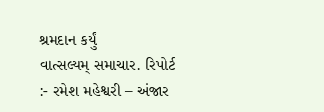શ્રમદાન કર્યું
વાત્સલ્યમ્ સમાચાર. રિપોર્ટ :- રમેશ મહેશ્વરી – અંજાર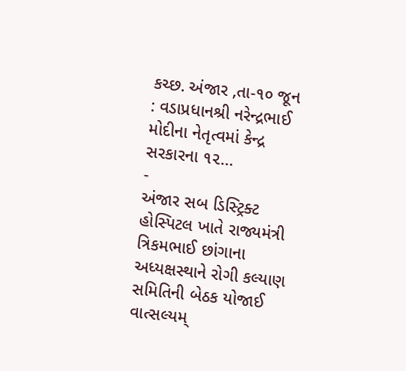કચ્છ. અંજાર ,તા-૧૦ જૂન : વડાપ્રધાનશ્રી નરેન્દ્રભાઈ મોદીના નેતૃત્વમાં કેન્દ્ર સરકારના ૧૨…
-
અંજાર સબ ડિસ્ટ્રિક્ટ હોસ્પિટલ ખાતે રાજ્યમંત્રી ત્રિકમભાઈ છાંગાના અધ્યક્ષસ્થાને રોગી કલ્યાણ સમિતિની બેઠક યોજાઈ
વાત્સલ્યમ્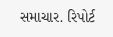સમાચાર. રિપોર્ટ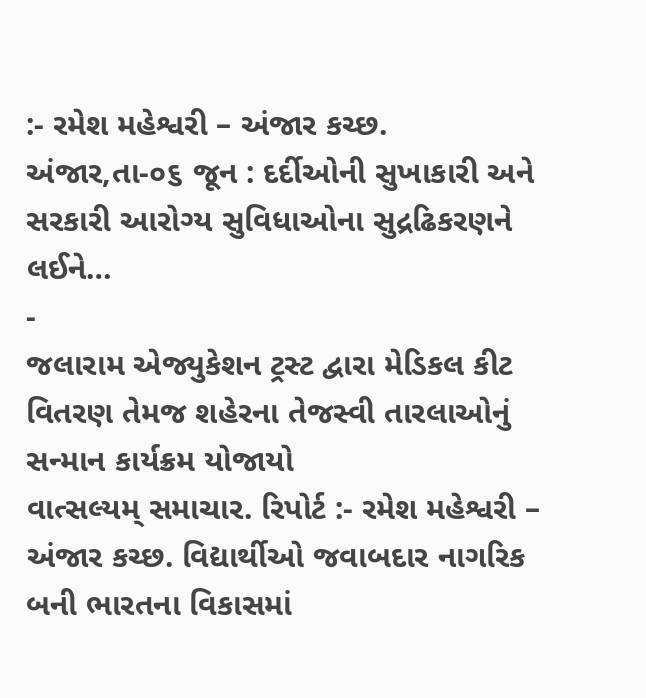:- રમેશ મહેશ્વરી – અંજાર કચ્છ. અંજાર,તા-૦૬ જૂન : દર્દીઓની સુખાકારી અને સરકારી આરોગ્ય સુવિધાઓના સુદ્રઢિકરણને લઈને…
-
જલારામ એજ્યુકેશન ટ્રસ્ટ દ્વારા મેડિકલ કીટ વિતરણ તેમજ શહેરના તેજસ્વી તારલાઓનું સન્માન કાર્યક્રમ યોજાયો
વાત્સલ્યમ્ સમાચાર. રિપોર્ટ :- રમેશ મહેશ્વરી – અંજાર કચ્છ. વિદ્યાર્થીઓ જવાબદાર નાગરિક બની ભારતના વિકાસમાં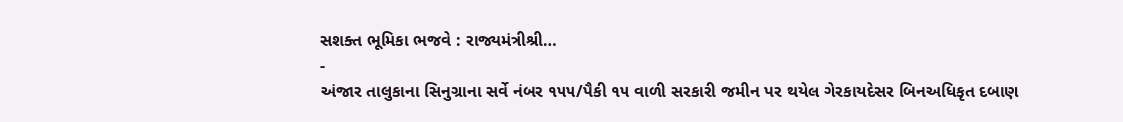સશક્ત ભૂમિકા ભજવે : રાજ્યમંત્રીશ્રી…
-
અંજાર તાલુકાના સિનુગ્રાના સર્વે નંબર ૧૫૫/પૈકી ૧૫ વાળી સરકારી જમીન પર થયેલ ગેરકાયદેસર બિનઅધિકૃત દબાણ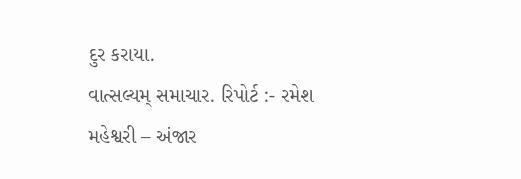દુર કરાયા.
વાત્સલ્યમ્ સમાચાર. રિપોર્ટ :- રમેશ મહેશ્વરી – અંજાર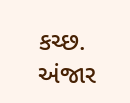કચ્છ. અંજાર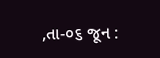,તા-૦૬ જૂન :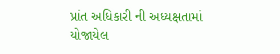પ્રાંત અધિકારી ની અધ્યક્ષતામાં યોજાયેલ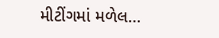મીટીંગમાં મળેલ…